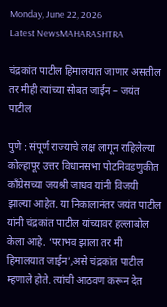Monday, June 22, 2026
Latest NewsMAHARASHTRA

चंद्रकांत पाटील हिमालयात जाणार असतील तर मीही त्यांच्या सोबत जाईन – जयंत पाटील

पुणे : संपूर्ण राज्याचे लक्ष लागून राहिलेल्या कोल्हापूर उत्तर विधानसभा पोटनिवडणुकीत काँग्रेसच्या जयश्री जाधव यांनी विजयी झाल्या आहेत. या निकालानंतर जयंत पाटील यांनी चंद्रकांत पाटील यांच्यावर हल्लाबोल केला आहे. ‘पराभव झाला तर मी हिमालयात जाईन’,असे चंद्रकांत पाटील म्हणाले होते. त्यांची आठवण करून देत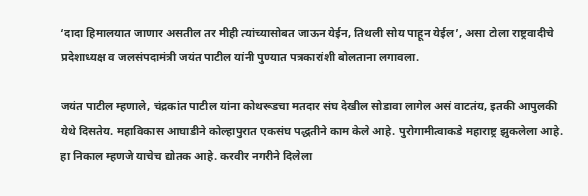‘दादा हिमालयात जाणार असतील तर मीही त्यांच्यासोबत जाऊन येईन, तिथली सोय पाहून येईल’, असा टोला राष्ट्रवादीचे प्रदेशाध्यक्ष व जलसंपदामंत्री जयंत पाटील यांनी पुण्यात पत्रकारांशी बोलताना लगावला.

जयंत पाटील म्हणाले, चंद्रकांत पाटील यांना कोथरूडचा मतदार संघ देखील सोडावा लागेल असं वाटतंय, इतकी आपुलकी येथे दिसतेय. महाविकास आघाडीने कोल्हापुरात एकसंघ पद्धतीने काम केले आहे. पुरोगामीत्वाकडे महाराष्ट्र झुकलेला आहे. हा निकाल म्हणजे याचेच द्योतक आहे. करवीर नगरीने दिलेला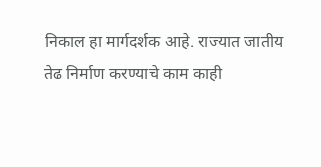निकाल हा मार्गदर्शक आहे. राज्यात जातीय तेढ निर्माण करण्याचे काम काही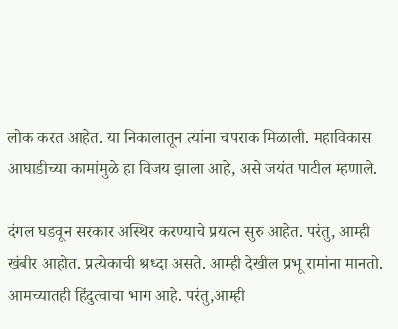लोक करत आहेत. या निकालातून त्यांना चपराक मिळाली. महाविकास आघाडीच्या कामांमुळे हा विजय झाला आहे, असे जयंत पाटील म्हणाले.

दंगल घडवून सरकार अस्थिर करण्याचे प्रयत्न सुरु आहेत. परंतु, आम्ही खंबीर आहोत. प्रत्येकाची श्रध्दा असते. आम्ही देखील प्रभू रामांना मानतो. आमच्यातही हिंदुत्वाचा भाग आहे. परंतु,आम्ही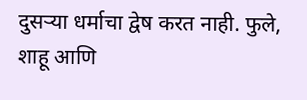दुसऱ्या धर्माचा द्वेष करत नाही. फुले, शाहू आणि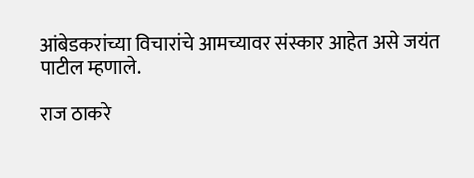आंबेडकरांच्या विचारांचे आमच्यावर संस्कार आहेत असे जयंत पाटील म्हणाले.

राज ठाकरे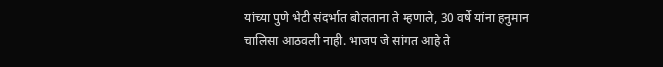यांच्या पुणे भेटी संदर्भात बोलताना ते म्हणाले, 30 वर्षे यांना हनुमान चालिसा आठवली नाही. भाजप जे सांगत आहे ते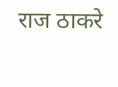राज ठाकरे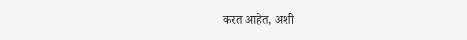करत आहेत, अशी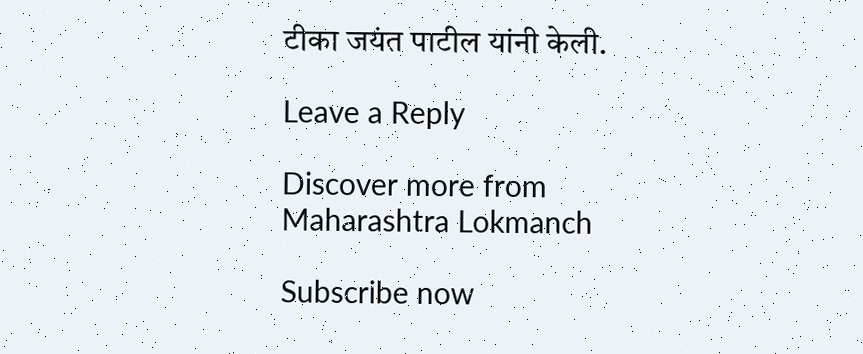टीका जयंत पाटील यांनी केली.

Leave a Reply

Discover more from Maharashtra Lokmanch

Subscribe now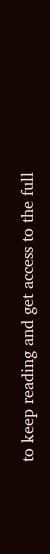to keep reading and get access to the full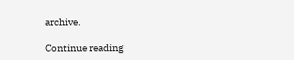archive.

Continue reading